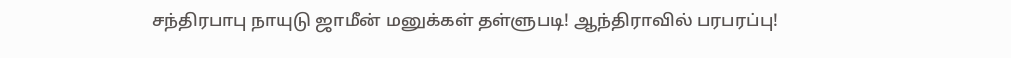சந்திரபாபு நாயுடு ஜாமீன் மனுக்கள் தள்ளுபடி! ஆந்திராவில் பரபரப்பு!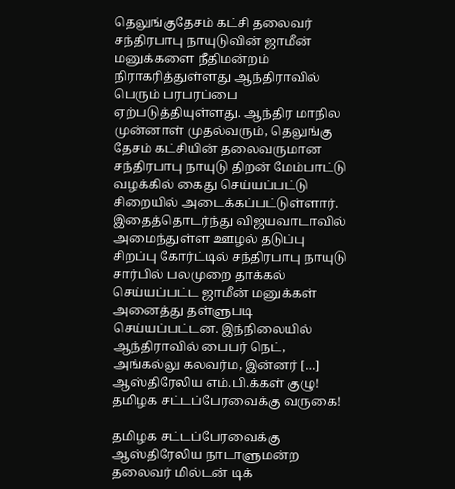தெலுங்குதேசம் கட்சி தலைவர் சந்திரபாபு நாயுடுவின் ஜாமீன் மனுக்களை நீதிமன்றம் நிராகரித்துள்ளது ஆந்திராவில் பெரும் பரபரப்பை ஏற்படுத்தியுள்ளது. ஆந்திர மாநில முன்னாள் முதல்வரும், தெலுங்கு தேசம் கட்சியின் தலைவருமான சந்திரபாபு நாயுடு திறன் மேம்பாட்டு வழக்கில் கைது செய்யப்பட்டு சிறையில் அடைக்கப்பட்டுள்ளார். இதைத்தொடர்ந்து விஜயவாடாவில் அமைந்துள்ள ஊழல் தடுப்பு சிறப்பு கோர்ட்டில் சந்திரபாபு நாயுடு சார்பில் பலமுறை தாக்கல் செய்யப்பட்ட ஜாமீன் மனுக்கள் அனைத்து தள்ளுபடி செய்யப்பட்டன. இந்நிலையில் ஆந்திராவில் பைபர் நெட், அங்கல்லு கலவர்ம, இன்னர் […]
ஆஸ்திரேலிய எம்.பி.க்கள் குழு! தமிழக சட்டப்பேரவைக்கு வருகை!

தமிழக சட்டப்பேரவைக்கு ஆஸ்திரேலிய நாடாளுமன்ற தலைவர் மில்டன் டிக்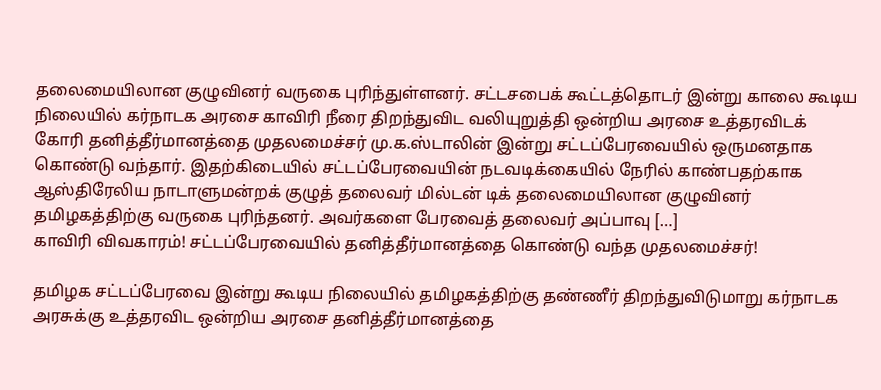தலைமையிலான குழுவினர் வருகை புரிந்துள்ளனர். சட்டசபைக் கூட்டத்தொடர் இன்று காலை கூடிய நிலையில் கர்நாடக அரசை காவிரி நீரை திறந்துவிட வலியுறுத்தி ஒன்றிய அரசை உத்தரவிடக் கோரி தனித்தீர்மானத்தை முதலமைச்சர் மு.க.ஸ்டாலின் இன்று சட்டப்பேரவையில் ஒருமனதாக கொண்டு வந்தார். இதற்கிடையில் சட்டப்பேரவையின் நடவடிக்கையில் நேரில் காண்பதற்காக ஆஸ்திரேலிய நாடாளுமன்றக் குழுத் தலைவர் மில்டன் டிக் தலைமையிலான குழுவினர் தமிழகத்திற்கு வருகை புரிந்தனர். அவர்களை பேரவைத் தலைவர் அப்பாவு […]
காவிரி விவகாரம்! சட்டப்பேரவையில் தனித்தீர்மானத்தை கொண்டு வந்த முதலமைச்சர்!

தமிழக சட்டப்பேரவை இன்று கூடிய நிலையில் தமிழகத்திற்கு தண்ணீர் திறந்துவிடுமாறு கர்நாடக அரசுக்கு உத்தரவிட ஒன்றிய அரசை தனித்தீர்மானத்தை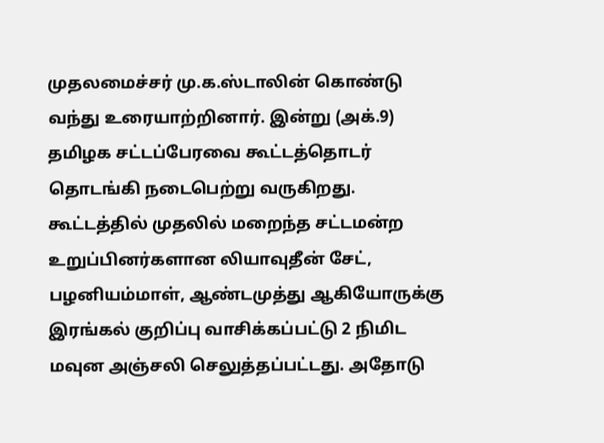முதலமைச்சர் மு.க.ஸ்டாலின் கொண்டு வந்து உரையாற்றினார். இன்று (அக்.9) தமிழக சட்டப்பேரவை கூட்டத்தொடர் தொடங்கி நடைபெற்று வருகிறது. கூட்டத்தில் முதலில் மறைந்த சட்டமன்ற உறுப்பினர்களான லியாவுதீன் சேட், பழனியம்மாள், ஆண்டமுத்து ஆகியோருக்கு இரங்கல் குறிப்பு வாசிக்கப்பட்டு 2 நிமிட மவுன அஞ்சலி செலுத்தப்பட்டது. அதோடு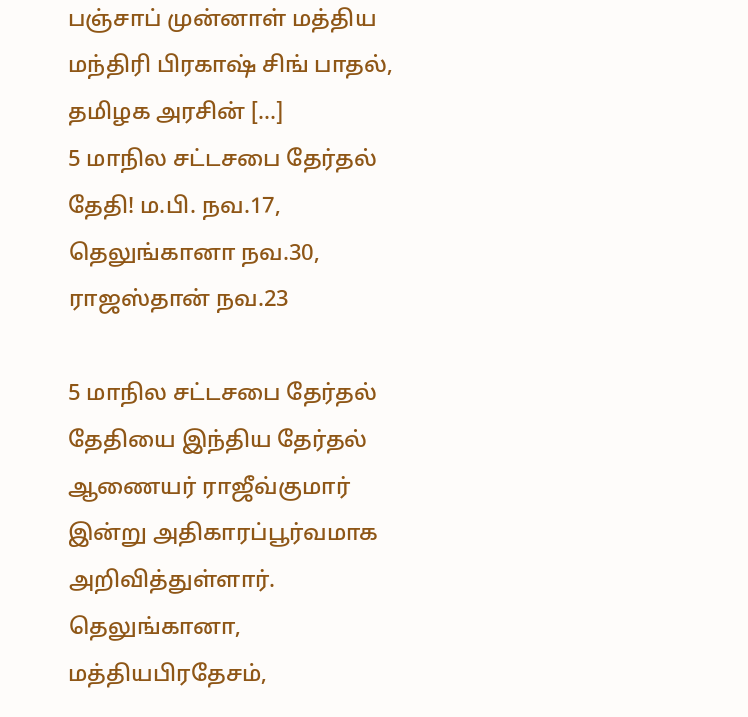பஞ்சாப் முன்னாள் மத்திய மந்திரி பிரகாஷ் சிங் பாதல், தமிழக அரசின் […]
5 மாநில சட்டசபை தேர்தல் தேதி! ம.பி. நவ.17, தெலுங்கானா நவ.30, ராஜஸ்தான் நவ.23

5 மாநில சட்டசபை தேர்தல் தேதியை இந்திய தேர்தல் ஆணையர் ராஜீவ்குமார் இன்று அதிகாரப்பூர்வமாக அறிவித்துள்ளார். தெலுங்கானா, மத்தியபிரதேசம்,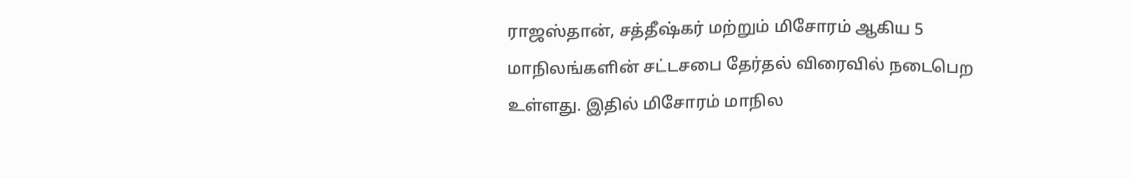ராஜஸ்தான், சத்தீஷ்கர் மற்றும் மிசோரம் ஆகிய 5 மாநிலங்களின் சட்டசபை தேர்தல் விரைவில் நடைபெற உள்ளது. இதில் மிசோரம் மாநில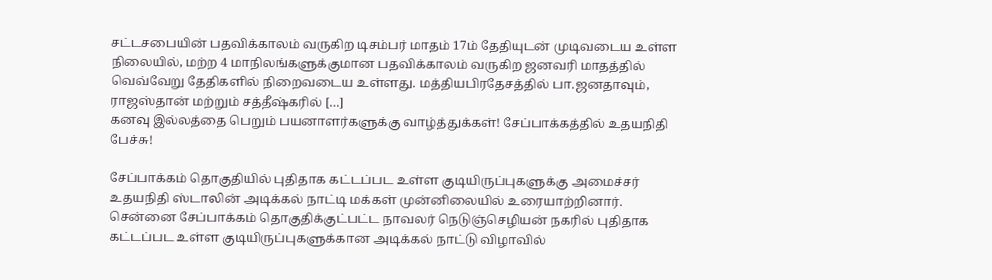சட்டசபையின் பதவிக்காலம் வருகிற டிசம்பர் மாதம் 17ம் தேதியுடன் முடிவடைய உள்ள நிலையில், மற்ற 4 மாநிலங்களுக்குமான பதவிக்காலம் வருகிற ஜனவரி மாதத்தில் வெவ்வேறு தேதிகளில் நிறைவடைய உள்ளது. மத்தியபிரதேசத்தில் பா.ஜனதாவும், ராஜஸ்தான் மற்றும் சத்தீஷ்கரில் […]
கனவு இல்லத்தை பெறும் பயனாளர்களுக்கு வாழ்த்துக்கள்! சேப்பாக்கத்தில் உதயநிதி பேச்சு!

சேப்பாக்கம் தொகுதியில் புதிதாக கட்டப்பட உள்ள குடியிருப்புகளுக்கு அமைச்சர் உதயநிதி ஸ்டாலின் அடிக்கல் நாட்டி மக்கள் முன்னிலையில் உரையாற்றினார். சென்னை சேப்பாக்கம் தொகுதிக்குட்பட்ட நாவலர் நெடுஞ்செழியன் நகரில் புதிதாக கட்டப்பட உள்ள குடியிருப்புகளுக்கான அடிக்கல் நாட்டு விழாவில்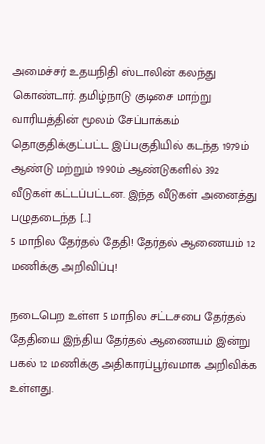அமைச்சர் உதயநிதி ஸ்டாலின் கலந்து கொண்டார். தமிழ்நாடு குடிசை மாற்று வாரியத்தின் மூலம் சேப்பாக்கம் தொகுதிக்குட்பட்ட இப்பகுதியில் கடந்த 1979ம் ஆண்டு மற்றும் 1990ம் ஆண்டுகளில் 392 வீடுகள் கட்டப்பட்டன. இந்த வீடுகள் அனைத்து பழுதடைந்த […]
5 மாநில தேர்தல் தேதி! தேர்தல் ஆணையம் 12 மணிக்கு அறிவிப்பு!

நடைபெற உள்ள 5 மாநில சட்டசபை தேர்தல் தேதியை இந்திய தேர்தல் ஆணையம் இன்று பகல் 12 மணிக்கு அதிகாரப்பூர்வமாக அறிவிக்க உள்ளது.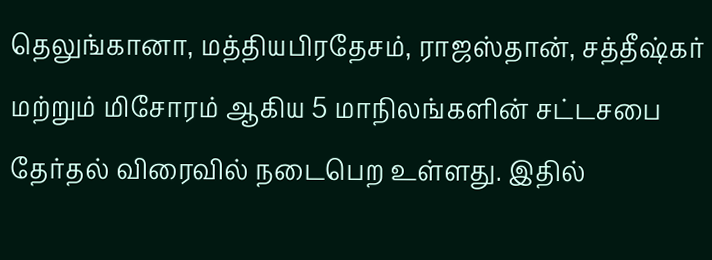தெலுங்கானா, மத்தியபிரதேசம், ராஜஸ்தான், சத்தீஷ்கர் மற்றும் மிசோரம் ஆகிய 5 மாநிலங்களின் சட்டசபை தேர்தல் விரைவில் நடைபெற உள்ளது. இதில்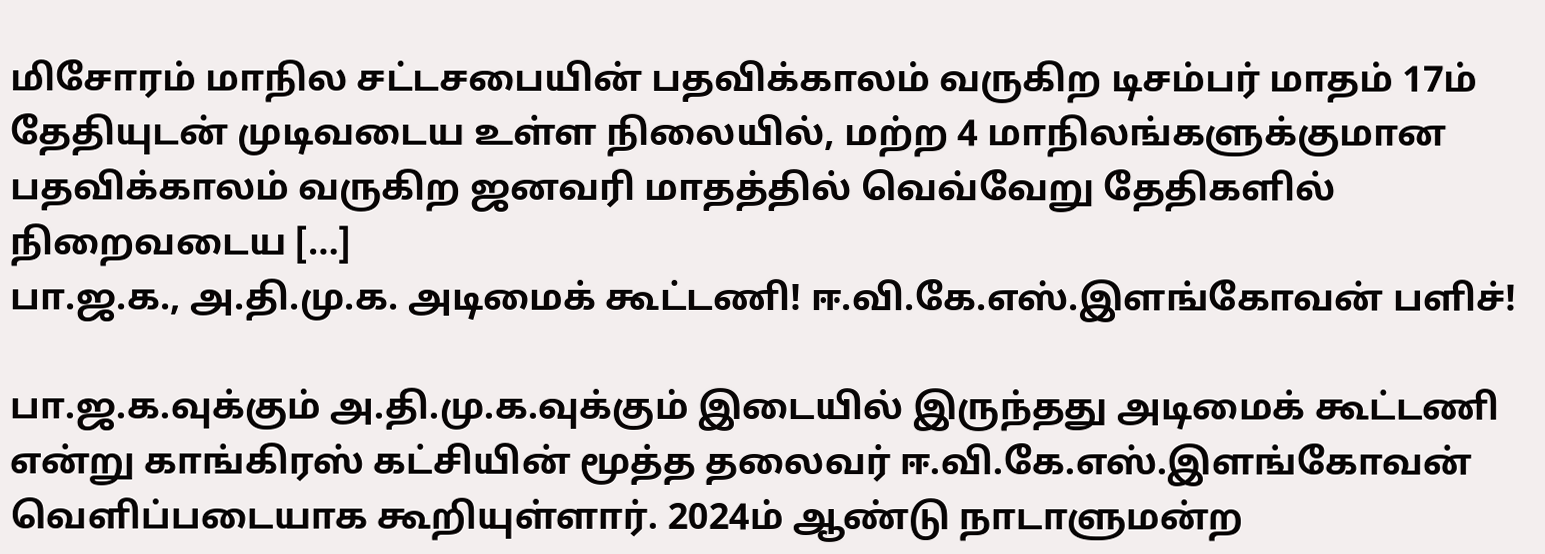மிசோரம் மாநில சட்டசபையின் பதவிக்காலம் வருகிற டிசம்பர் மாதம் 17ம் தேதியுடன் முடிவடைய உள்ள நிலையில், மற்ற 4 மாநிலங்களுக்குமான பதவிக்காலம் வருகிற ஜனவரி மாதத்தில் வெவ்வேறு தேதிகளில் நிறைவடைய […]
பா.ஜ.க., அ.தி.மு.க. அடிமைக் கூட்டணி! ஈ.வி.கே.எஸ்.இளங்கோவன் பளிச்!

பா.ஜ.க.வுக்கும் அ.தி.மு.க.வுக்கும் இடையில் இருந்தது அடிமைக் கூட்டணி என்று காங்கிரஸ் கட்சியின் மூத்த தலைவர் ஈ.வி.கே.எஸ்.இளங்கோவன் வெளிப்படையாக கூறியுள்ளார். 2024ம் ஆண்டு நாடாளுமன்ற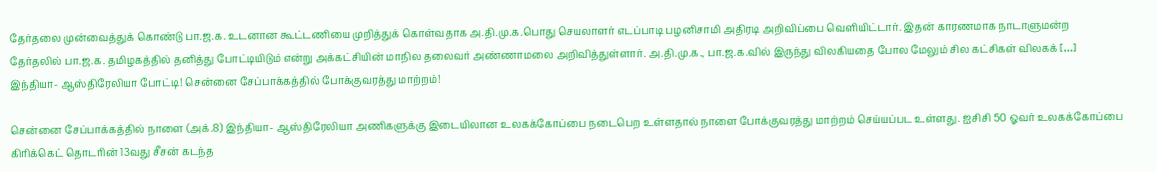தேர்தலை முன்வைத்துக் கொண்டு பா.ஜ.க. உடனான கூட்டணியை முறித்துக் கொள்வதாக அ.தி.மு.க.பொது செயலாளர் எடப்பாடி பழனிசாமி அதிரடி அறிவிப்பை வெளியிட்டார். இதன் காரணமாக நாடாளுமன்ற தேர்தலில் பா.ஜ.க. தமிழகத்தில் தனித்து போட்டியிடும் என்று அக்கட்சியின் மாநில தலைவர் அண்ணாமலை அறிவித்துள்ளார். அ.தி.மு.க., பா.ஜ.க.வில் இருந்து விலகியதை போல மேலும் சில கட்சிகள் விலகக் […]
இந்தியா- ஆஸ்திரேலியா போட்டி! சென்னை சேப்பாக்கத்தில் போக்குவரத்து மாற்றம்!

சென்னை சேப்பாக்கத்தில் நாளை (அக்.8) இந்தியா- ஆஸ்திரேலியா அணிகளுக்கு இடையிலான உலகக்கோப்பை நடைபெற உள்ளதால் நாளை போக்குவரத்து மாற்றம் செய்யப்பட உள்ளது. ஐசிசி 50 ஓவர் உலகக்கோப்பை கிரிக்கெட் தொடரின் 13வது சீசன் கடந்த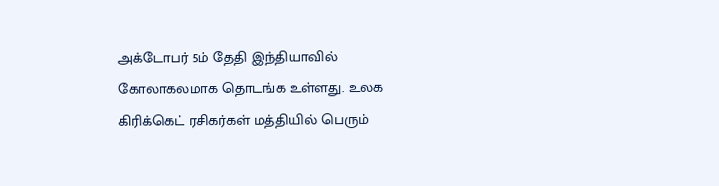அக்டோபர் 5ம் தேதி இந்தியாவில் கோலாகலமாக தொடங்க உள்ளது. உலக கிரிக்கெட் ரசிகர்கள் மத்தியில் பெரும்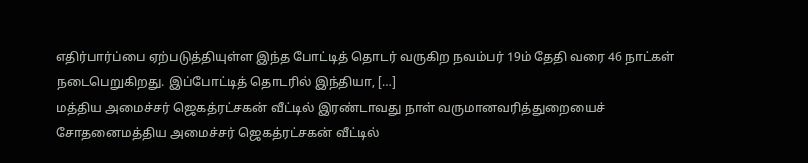எதிர்பார்ப்பை ஏற்படுத்தியுள்ள இந்த போட்டித் தொடர் வருகிற நவம்பர் 19ம் தேதி வரை 46 நாட்கள் நடைபெறுகிறது. இப்போட்டித் தொடரில் இந்தியா, […]
மத்திய அமைச்சர் ஜெகத்ரட்சகன் வீட்டில் இரண்டாவது நாள் வருமானவரித்துறையைச் சோதனைமத்திய அமைச்சர் ஜெகத்ரட்சகன் வீட்டில்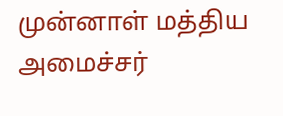முன்னாள் மத்திய அமைச்சர்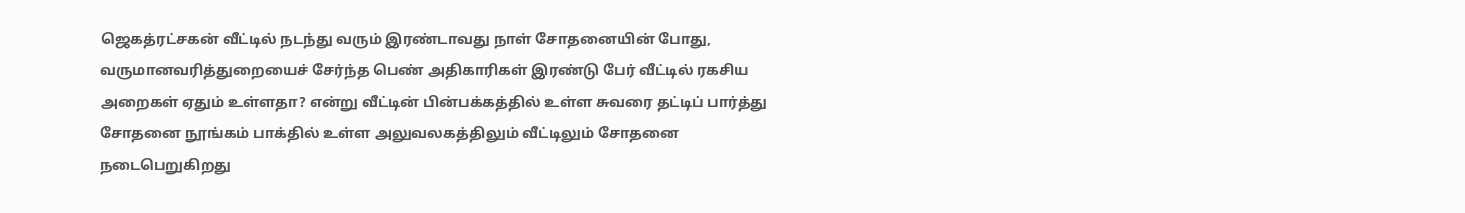ஜெகத்ரட்சகன் வீட்டில் நடந்து வரும் இரண்டாவது நாள் சோதனையின் போது, வருமானவரித்துறையைச் சேர்ந்த பெண் அதிகாரிகள் இரண்டு பேர் வீட்டில் ரகசிய அறைகள் ஏதும் உள்ளதா? என்று வீட்டின் பின்பக்கத்தில் உள்ள சுவரை தட்டிப் பார்த்து சோதனை நூங்கம் பாக்தில் உள்ள அலுவலகத்திலும் வீட்டிலும் சோதனை நடைபெறுகிறது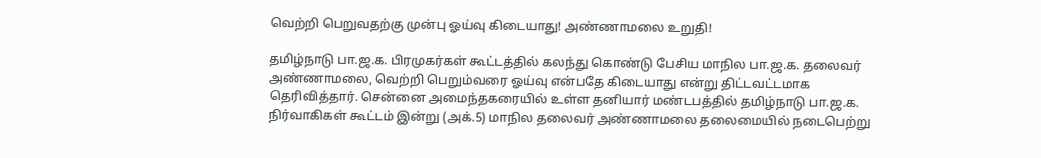வெற்றி பெறுவதற்கு முன்பு ஓய்வு கிடையாது! அண்ணாமலை உறுதி!

தமிழ்நாடு பா.ஜ.க. பிரமுகர்கள் கூட்டத்தில் கலந்து கொண்டு பேசிய மாநில பா.ஜ.க. தலைவர் அண்ணாமலை, வெற்றி பெறும்வரை ஓய்வு என்பதே கிடையாது என்று திட்டவட்டமாக தெரிவித்தார். சென்னை அமைந்தகரையில் உள்ள தனியார் மண்டபத்தில் தமிழ்நாடு பா.ஜ.க. நிர்வாகிகள் கூட்டம் இன்று (அக்.5) மாநில தலைவர் அண்ணாமலை தலைமையில் நடைபெற்று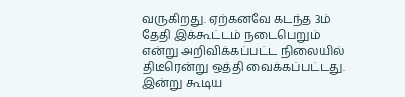வருகிறது. ஏற்கனவே கடந்த 3ம் தேதி இக்கூட்டம் நடைபெறும் என்று அறிவிக்கப்பட்ட நிலையில் திடீரென்று ஒத்தி வைக்கப்பட்டது. இன்று கூடிய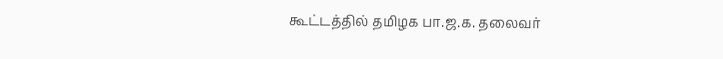கூட்டத்தில் தமிழக பா.ஜ.க. தலைவர்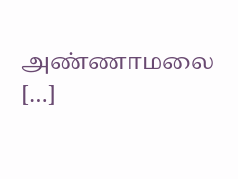அண்ணாமலை […]